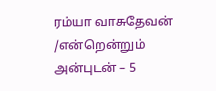ரம்யா வாசுதேவன் /என்றென்றும் அன்புடன் – 5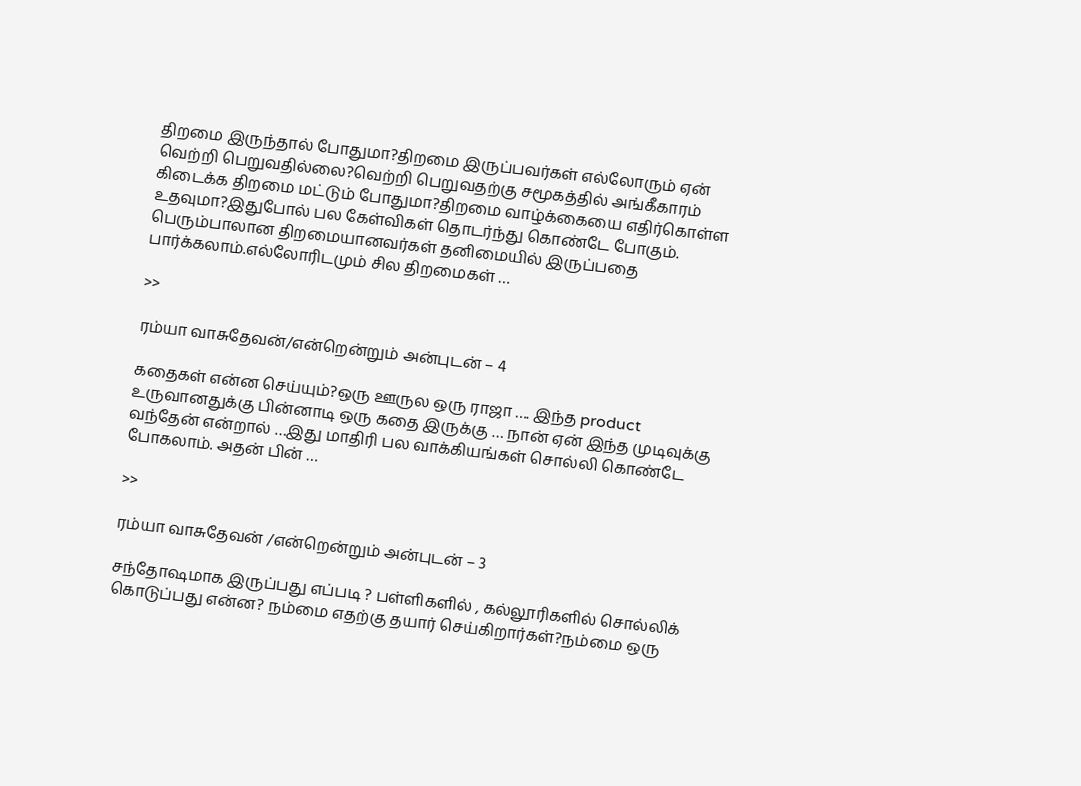திறமை இருந்தால் போதுமா?திறமை இருப்பவர்கள் எல்லோரும் ஏன் வெற்றி பெறுவதில்லை?வெற்றி பெறுவதற்கு சமூகத்தில் அங்கீகாரம் கிடைக்க திறமை மட்டும் போதுமா?திறமை வாழ்க்கையை எதிர்கொள்ள உதவுமா?இதுபோல் பல கேள்விகள் தொடர்ந்து கொண்டே போகும். பெரும்பாலான திறமையானவர்கள் தனிமையில் இருப்பதை பார்க்கலாம்.எல்லோரிடமும் சில திறமைகள் …

>>

ரம்யா வாசுதேவன்/என்றென்றும் அன்புடன் – 4

கதைகள் என்ன செய்யும்?ஒரு ஊருல ஒரு ராஜா …. இந்த product உருவானதுக்கு பின்னாடி ஒரு கதை இருக்கு … நான் ஏன் இந்த முடிவுக்கு வந்தேன் என்றால் …இது மாதிரி பல வாக்கியங்கள் சொல்லி கொண்டே போகலாம். அதன் பின் …

>>

ரம்யா வாசுதேவன் /என்றென்றும் அன்புடன் – 3

சந்தோஷமாக இருப்பது எப்படி ? பள்ளிகளில் , கல்லூரிகளில் சொல்லிக் கொடுப்பது என்ன? நம்மை எதற்கு தயார் செய்கிறார்கள்?நம்மை ஒரு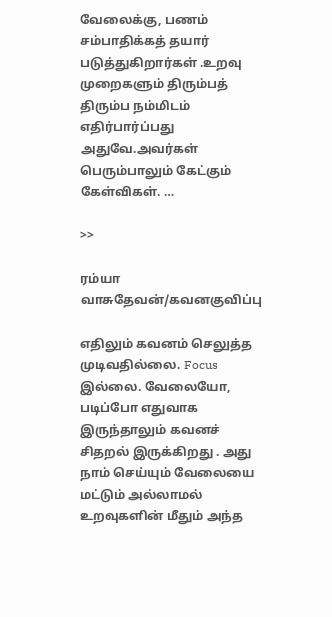வேலைக்கு, பணம் சம்பாதிக்கத் தயார் படுத்துகிறார்கள் .உறவு முறைகளும் திரும்பத் திரும்ப நம்மிடம் எதிர்பார்ப்பது அதுவே.அவர்கள் பெரும்பாலும் கேட்கும் கேள்விகள். …

>>

ரம்யா வாசுதேவன்/கவனகுவிப்பு

எதிலும் கவனம் செலுத்த முடிவதில்லை. Focus இல்லை. வேலையோ, படிப்போ எதுவாக இருந்தாலும் கவனச் சிதறல் இருக்கிறது . அது நாம் செய்யும் வேலையை மட்டும் அல்லாமல் உறவுகளின் மீதும் அந்த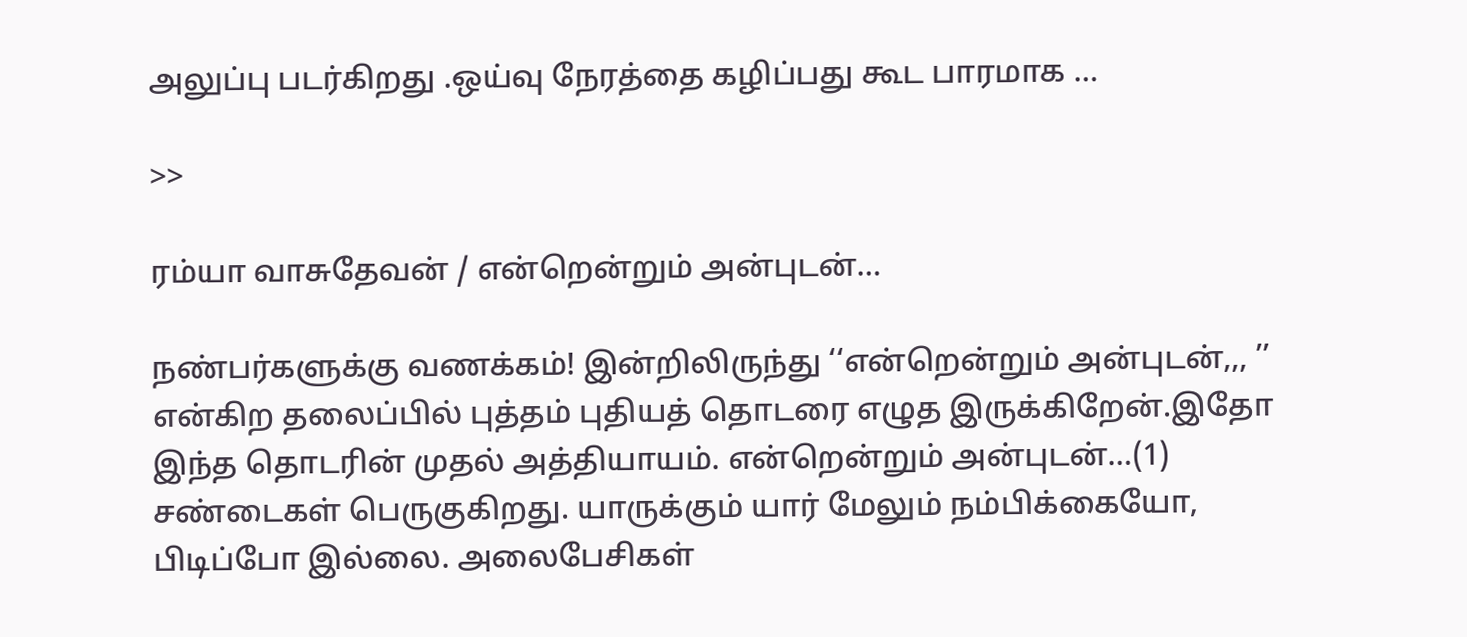அலுப்பு படர்கிறது .ஒய்வு நேரத்தை கழிப்பது கூட பாரமாக …

>>

ரம்யா வாசுதேவன் / என்றென்றும் அன்புடன்…

நண்பர்களுக்கு வணக்கம்! இன்றிலிருந்து ‘‘என்றென்றும் அன்புடன்,,, ’’ என்கிற தலைப்பில் புத்தம் புதியத் தொடரை எழுத இருக்கிறேன்.இதோ இந்த தொடரின் முதல் அத்தியாயம். என்றென்றும் அன்புடன்…(1) சண்டைகள் பெருகுகிறது. யாருக்கும் யார் மேலும் நம்பிக்கையோ, பிடிப்போ இல்லை. அலைபேசிகள்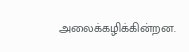அலைக்கழிக்கின்றன.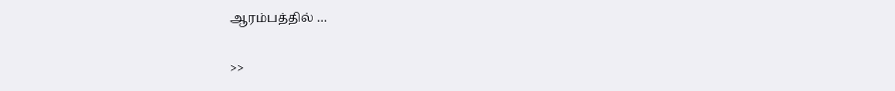ஆரம்பத்தில் …

>>